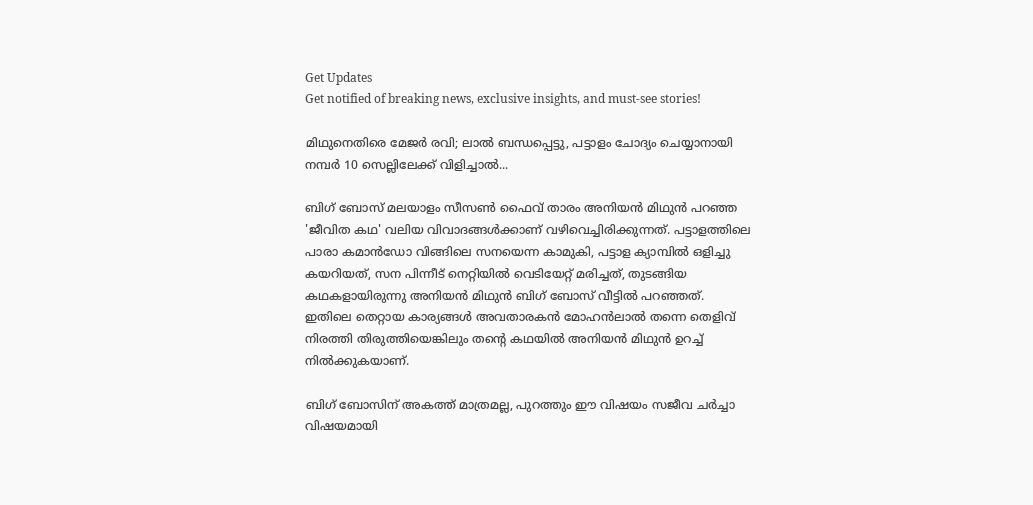Get Updates
Get notified of breaking news, exclusive insights, and must-see stories!

മിഥുനെതിരെ മേജർ രവി; ലാല്‍ ബന്ധപ്പെട്ടു, പട്ടാളം ചോദ്യം ചെയ്യാനായി നമ്പർ 10 സെല്ലിലേക്ക് വിളിച്ചാല്‍...

ബിഗ് ബോസ് മലയാളം സീസണ്‍ ഫൈവ് താരം അനിയന്‍ മിഥുന്‍ പറഞ്ഞ 'ജീവിത കഥ' വലിയ വിവാദങ്ങള്‍ക്കാണ് വഴിവെച്ചിരിക്കുന്നത്. പട്ടാളത്തിലെ പാരാ കമാന്‍ഡോ വിങ്ങിലെ സനയെന്ന കാമുകി, പട്ടാള ക്യാമ്പില്‍ ഒളിച്ചു കയറിയത്, സന പിന്നീട് നെറ്റിയില്‍ വെടിയേറ്റ് മരിച്ചത്, തുടങ്ങിയ കഥകളായിരുന്നു അനിയന്‍ മിഥുന്‍ ബിഗ് ബോസ് വീട്ടില്‍ പറഞ്ഞത്. ഇതിലെ തെറ്റായ കാര്യങ്ങള്‍ അവതാരകന്‍ മോഹന്‍ലാല്‍ തന്നെ തെളിവ് നിരത്തി തിരുത്തിയെങ്കിലും തന്റെ കഥയില്‍ അനിയന്‍ മിഥുന്‍ ഉറച്ച് നില്‍ക്കുകയാണ്.

ബിഗ് ബോസിന് അകത്ത് മാത്രമല്ല, പുറത്തും ഈ വിഷയം സജീവ ചർച്ചാ വിഷയമായി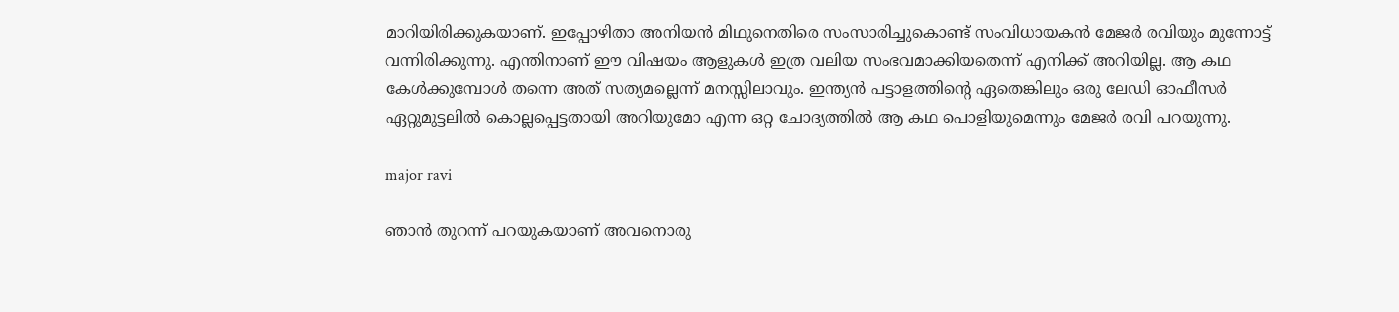മാറിയിരിക്കുകയാണ്. ഇപ്പോഴിതാ അനിയന്‍ മിഥുനെതിരെ സംസാരിച്ചുകൊണ്ട് സംവിധായകന്‍ മേജർ രവിയും മുന്നോട്ട് വന്നിരിക്കുന്നു. എന്തിനാണ് ഈ വിഷയം ആളുകള്‍ ഇത്ര വലിയ സംഭവമാക്കിയതെന്ന് എനിക്ക് അറിയില്ല. ആ കഥ കേള്‍ക്കുമ്പോള്‍ തന്നെ അത് സത്യമല്ലെന്ന് മനസ്സിലാവും. ഇന്ത്യന്‍ പട്ടാളത്തിന്റെ ഏതെങ്കിലും ഒരു ലേഡി ഓഫീസർ ഏറ്റുമുട്ടലില്‍ കൊല്ലപ്പെട്ടതായി അറിയുമോ എന്ന ഒറ്റ ചോദ്യത്തില്‍ ആ കഥ പൊളിയുമെന്നും മേജർ രവി പറയുന്നു.

major ravi

ഞാന്‍ തുറന്ന് പറയുകയാണ് അവനൊരു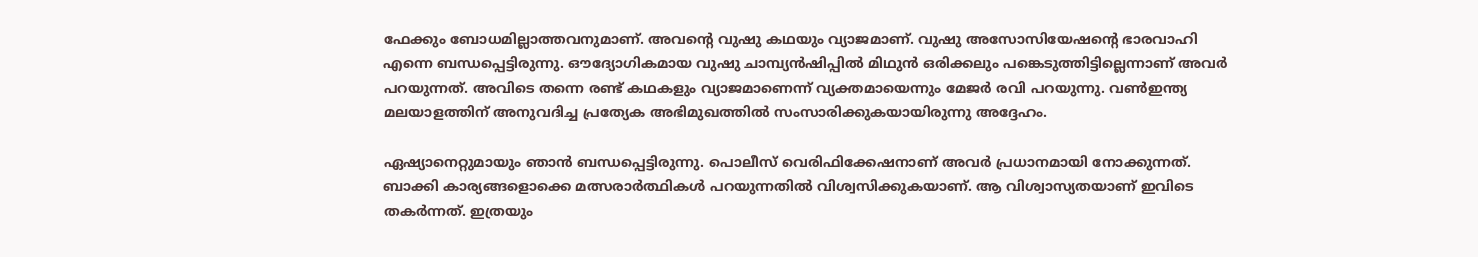ഫേക്കും ബോധമില്ലാത്തവനുമാണ്. അവന്റെ വുഷു കഥയും വ്യാജമാണ്. വുഷു അസോസിയേഷന്റെ ഭാരവാഹി എന്നെ ബന്ധപ്പെട്ടിരുന്നു. ഔദ്യോഗികമായ വുഷു ചാമ്പ്യന്‍ഷിപ്പില്‍ മിഥുന്‍ ഒരിക്കലും പങ്കെടുത്തിട്ടില്ലെന്നാണ് അവർ പറയുന്നത്. അവിടെ തന്നെ രണ്ട് കഥകളും വ്യാജമാണെന്ന് വ്യക്തമായെന്നും മേജർ രവി പറയുന്നു. വണ്‍ഇന്ത്യ മലയാളത്തിന് അനുവദിച്ച പ്രത്യേക അഭിമുഖത്തില്‍ സംസാരിക്കുകയായിരുന്നു അദ്ദേഹം.

ഏഷ്യാനെറ്റുമായും ഞാന്‍ ബന്ധപ്പെട്ടിരുന്നു. പൊലീസ് വെരിഫിക്കേഷനാണ് അവർ പ്രധാനമായി നോക്കുന്നത്. ബാക്കി കാര്യങ്ങളൊക്കെ മത്സരാർത്ഥികള്‍ പറയുന്നതില്‍ വിശ്വസിക്കുകയാണ്. ആ വിശ്വാസ്യതയാണ് ഇവിടെ തകർന്നത്. ഇത്രയും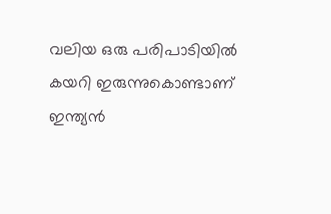വലിയ ഒരു പരിപാടിയില്‍ കയറി ഇരുന്നുകൊണ്ടാണ് ഇന്ത്യന്‍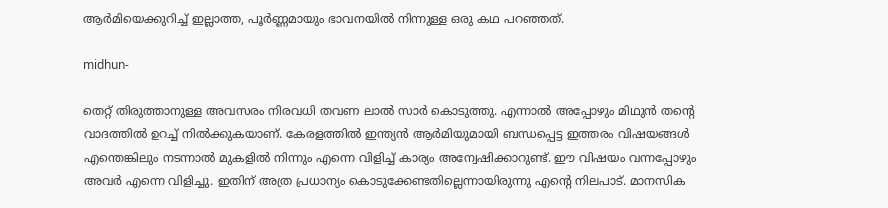ആർമിയെക്കുറിച്ച് ഇല്ലാത്ത, പൂർണ്ണമായും ഭാവനയില്‍ നിന്നുള്ള ഒരു കഥ പറഞ്ഞത്.

midhun-

തെറ്റ് തിരുത്താനുള്ള അവസരം നിരവധി തവണ ലാല്‍ സാർ കൊടുത്തു. എന്നാല്‍ അപ്പോഴും മിഥുന്‍ തന്റെ വാദത്തില്‍ ഉറച്ച് നില്‍ക്കുകയാണ്. കേരളത്തില്‍ ഇന്ത്യന്‍ ആർമിയുമായി ബന്ധപ്പെട്ട ഇത്തരം വിഷയങ്ങള്‍ എന്തെങ്കിലും നടന്നാല്‍ മുകളില്‍ നിന്നും എന്നെ വിളിച്ച് കാര്യം അന്വേഷിക്കാറുണ്ട്. ഈ വിഷയം വന്നപ്പോഴും അവർ എന്നെ വിളിച്ചു. ഇതിന് അത്ര പ്രധാന്യം കൊടുക്കേണ്ടതില്ലെന്നായിരുന്നു എന്റെ നിലപാട്. മാനസിക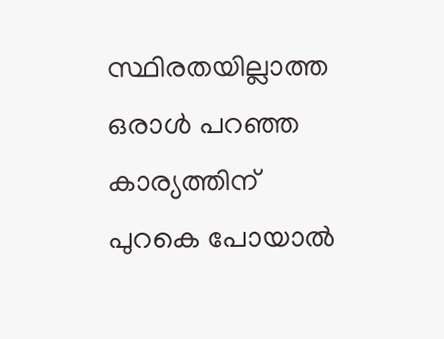സ്ഥിരതയില്ലാത്ത ഒരാള്‍ പറഞ്ഞ കാര്യത്തിന് പുറകെ പോയാല്‍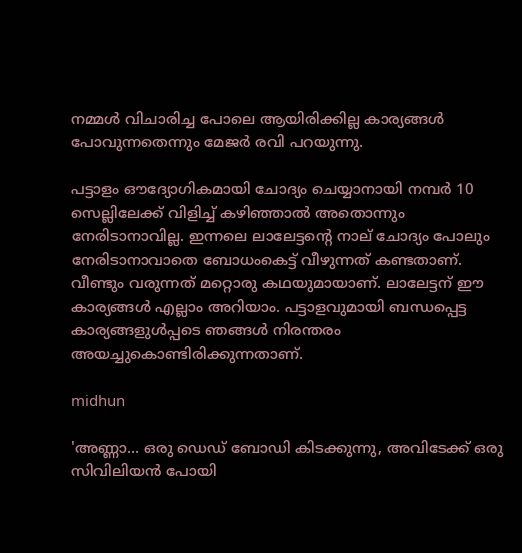നമ്മള്‍ വിചാരിച്ച പോലെ ആയിരിക്കില്ല കാര്യങ്ങള്‍ പോവുന്നതെന്നും മേജർ രവി പറയുന്നു.

പട്ടാളം ഔദ്യോഗികമായി ചോദ്യം ചെയ്യാനായി നമ്പർ 10 സെല്ലിലേക്ക് വിളിച്ച് കഴിഞ്ഞാല്‍ അതൊന്നും നേരിടാനാവില്ല. ഇന്നലെ ലാലേട്ടന്റെ നാല് ചോദ്യം പോലും നേരിടാനാവാതെ ബോധംകെട്ട് വീഴുന്നത് കണ്ടതാണ്. വീണ്ടും വരുന്നത് മറ്റൊരു കഥയുമായാണ്. ലാലേട്ടന് ഈ കാര്യങ്ങള്‍ എല്ലാം അറിയാം. പട്ടാളവുമായി ബന്ധപ്പെട്ട കാര്യങ്ങളുള്‍പ്പടെ ഞങ്ങള്‍ നിരന്തരം അയച്ചുകൊണ്ടിരിക്കുന്നതാണ്.

midhun

'അണ്ണാ... ഒരു ഡെഡ് ബോഡി കിടക്കുന്നു, അവിടേക്ക് ഒരു സിവിലിയന്‍ പോയി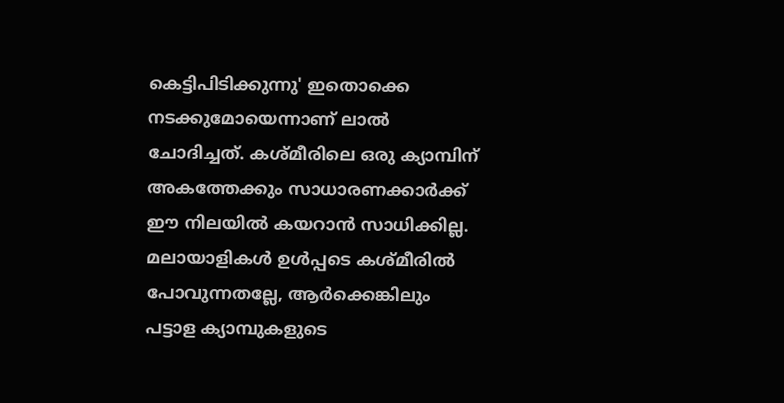കെട്ടിപിടിക്കുന്നു' ഇതൊക്കെ നടക്കുമോയെന്നാണ് ലാല്‍ ചോദിച്ചത്. കശ്മീരിലെ ഒരു ക്യാമ്പിന് അകത്തേക്കും സാധാരണക്കാർക്ക് ഈ നിലയില്‍ കയറാന്‍ സാധിക്കില്ല. മലായാളികള്‍ ഉള്‍പ്പടെ കശ്മീരില്‍ പോവുന്നതല്ലേ, ആർക്കെങ്കിലും പട്ടാള ക്യാമ്പുകളുടെ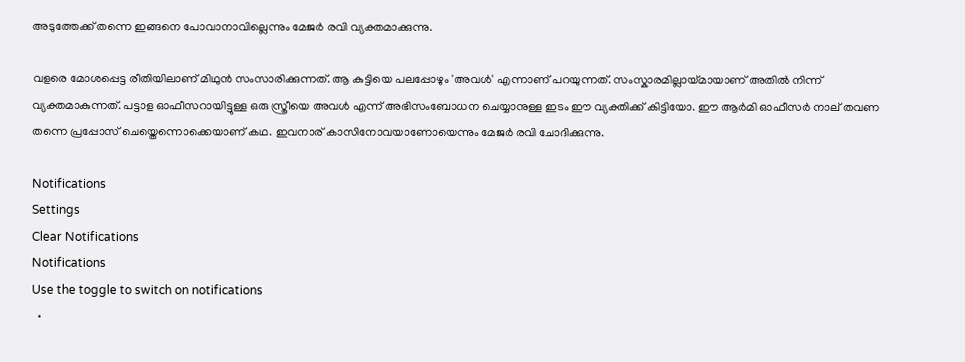അടുത്തേക്ക് തന്നെ ഇങ്ങനെ പോവാനാവില്ലെന്നും മേജർ രവി വ്യക്തമാക്കുന്നു.

വളരെ മോശപ്പെട്ട രീതിയിലാണ് മിഥുന്‍ സംസാരിക്കുന്നത്. ആ കുട്ടിയെ പലപ്പോഴും 'അവള്‍' എന്നാണ് പറയുന്നത്. സംസ്കാരമില്ലായ്മായാണ് അതില്‍ നിന്ന് വ്യക്തമാകുന്നത്. പട്ടാള ഓഫീസറായിട്ടുള്ള ഒരു സ്ത്രീയെ അവള്‍ എന്ന് അഭിസംബോധന ചെയ്യാനുള്ള ഇടം ഈ വ്യക്തിക്ക് കിട്ടിയോ. ഈ ആർമി ഓഫീസർ നാല് തവണ തന്നെ പ്രപ്പോസ് ചെയ്തെന്നൊക്കെയാണ് കഥ. ഇവനാര് കാസിനോവയാണോയെന്നും മേജർ രവി ചോദിക്കുന്നു.

Notifications
Settings
Clear Notifications
Notifications
Use the toggle to switch on notifications
  •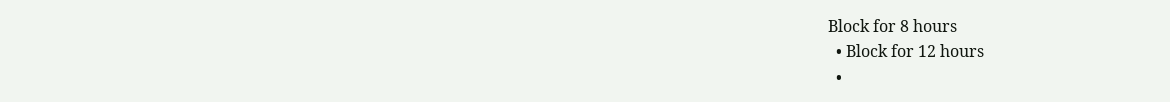Block for 8 hours
  • Block for 12 hours
  •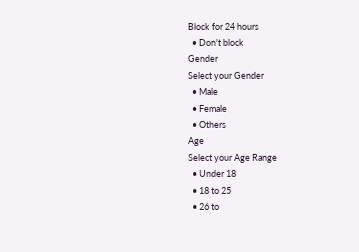Block for 24 hours
  • Don't block
Gender
Select your Gender
  • Male
  • Female
  • Others
Age
Select your Age Range
  • Under 18
  • 18 to 25
  • 26 to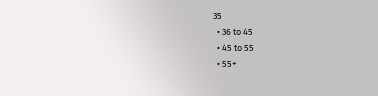35
  • 36 to 45
  • 45 to 55
  • 55+